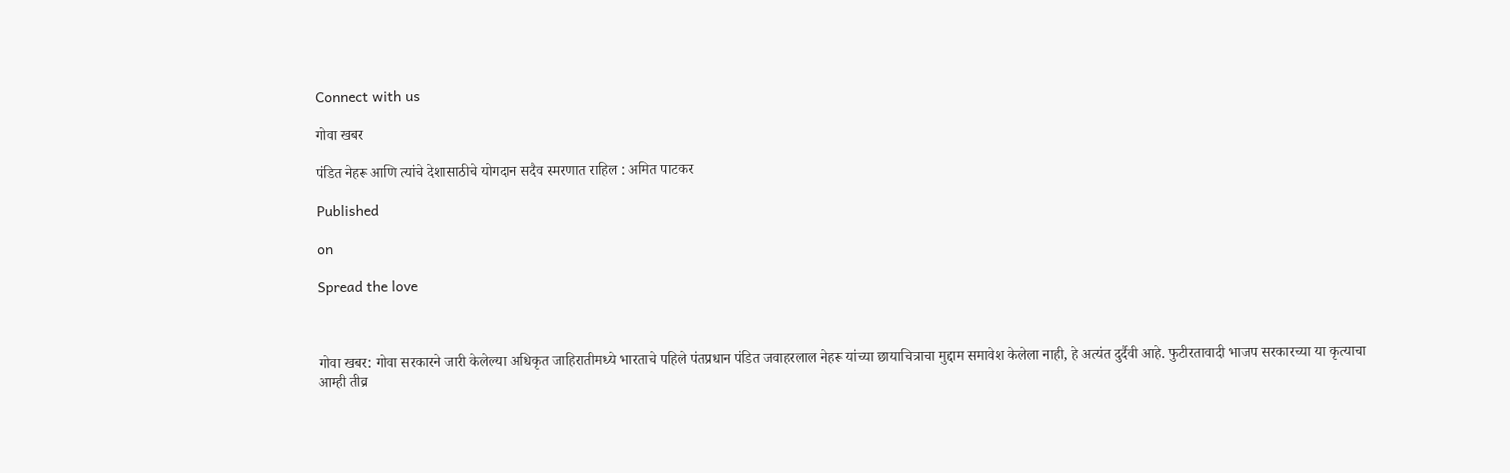Connect with us

गोवा खबर

पंडित नेहरू आणि त्यांचे देशासाठीचे योगदान सदैव स्मरणात राहिल : अमित पाटकर

Published

on

Spread the love



गोवा खबर: गोवा सरकारने जारी केलेल्या अधिकृत जाहिरातीमध्ये भारताचे पहिले पंतप्रधान पंडित जवाहरलाल नेहरू यांच्या छायाचित्राचा मुद्दाम समावेश केलेला नाही, हे अत्यंत दुर्दैवी आहे. फुटीरतावादी भाजप सरकारच्या या कृत्याचा आम्ही तीव्र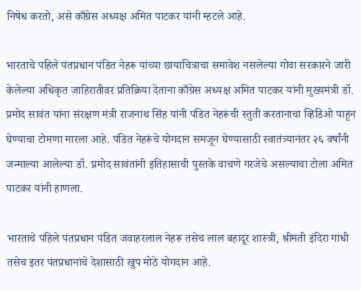निषेध करतो, असे काँग्रेस अध्यक्ष अमित पाटकर यांनी म्हटले आहे.

भारताचे पहिले पंतप्रधान पंडित नेहरू यांच्या छायाचित्राचा समावेश नसलेल्या गोवा सरकारने जारी केलेल्या अधिकृत जाहिरातीवर प्रतिक्रिया देताना काँग्रेस अध्यक्ष अमित पाटकर यांनी मुख्यमंत्री डॉ. प्रमोद सावंत यांना संरक्षण मंत्री राजनाथ सिंह यांनी पंडित नेहरूंची स्तुती करतानाचा व्हिडिओ पाहून घेण्याचा टोमणा मारला आहे. पंडित नेहरूंचे योगदान समजून घेण्यासाठी स्वातंत्र्यानंतर २६ वर्षांनी जन्माल्या आलेल्या डॉ. प्रमोद सावंतांनी इतिहासाची पुस्तके वाचणे गरजेचे असल्याचा टोला अमित पाटकर यांनी हाणला.

भारताचे पहिले पंतप्रधान पंडित जवाहरलाल नेहरू तसेच लाल बहादूर शास्त्री, श्रीमती इंदिरा गांधी तसेच इतर पंतप्रधानांचे देशासाठी खुप मोठे योगदान आहे.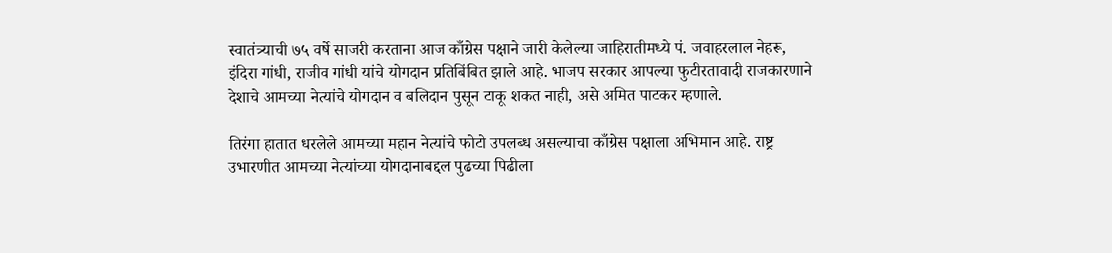स्वातंत्र्याची ७५ वर्षे साजरी करताना आज काँग्रेस पक्षाने जारी केलेल्या जाहिरातीमध्ये पं. जवाहरलाल नेहरू, इंदिरा गांधी, राजीव गांधी यांचे योगदान प्रतिबिंबित झाले आहे. भाजप सरकार आपल्या फुटीरतावादी राजकारणाने देशाचे आमच्या नेत्यांचे योगदान व बलिदान पुसून टाकू शकत नाही, असे अमित पाटकर म्हणाले.

तिरंगा हातात धरलेले आमच्या महान नेत्यांचे फोटो उपलब्ध असल्याचा काँग्रेस पक्षाला अभिमान आहे. राष्ट्र उभारणीत आमच्या नेत्यांच्या योगदानाबद्दल पुढच्या पिढीला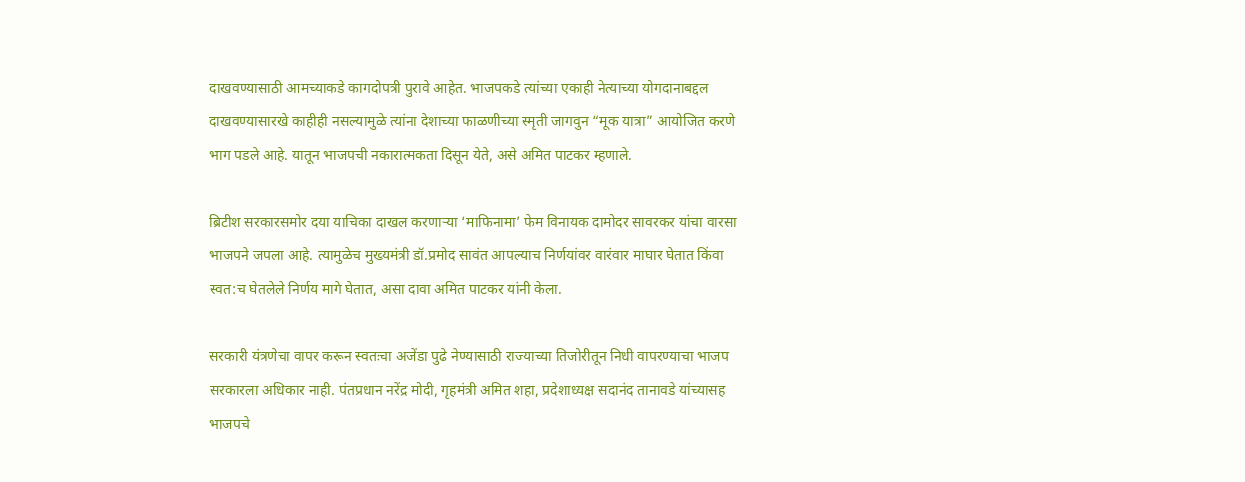दाखवण्यासाठी आमच्याकडे कागदोपत्री पुरावे आहेत. भाजपकडे त्यांच्या एकाही नेत्याच्या योगदानाबद्दल दाखवण्यासारखे काहीही नसल्यामुळे त्यांना देशाच्या फाळणीच्या स्मृती जागवुन “मूक यात्रा” आयोजित करणे भाग पडले आहे. यातून भाजपची नकारात्मकता दिसून येते, असे अमित पाटकर म्हणाले.

ब्रिटीश सरकारसमोर दया याचिका दाखल करणाऱ्या ‘माफिनामा’ फेम विनायक दामोदर सावरकर यांचा वारसा भाजपने जपला आहे. त्यामुळेच मुख्यमंत्री डॉ.प्रमोद सावंत आपल्याच निर्णयांवर वारंवार माघार घेतात किंवा स्वत:च घेतलेले निर्णय मागे घेतात, असा दावा अमित पाटकर यांनी केला.

सरकारी यंत्रणेचा वापर करून स्वतःचा अजेंडा पुढे नेण्यासाठी राज्याच्या तिजोरीतून निधी वापरण्याचा भाजप सरकारला अधिकार नाही. पंतप्रधान नरेंद्र मोदी, गृहमंत्री अमित शहा, प्रदेशाध्यक्ष सदानंद तानावडे यांच्यासह भाजपचे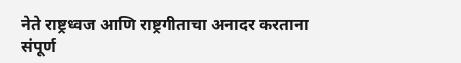नेते राष्ट्रध्वज आणि राष्ट्रगीताचा अनादर करताना संपूर्ण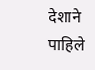देशाने पाहिले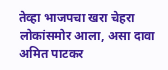तेव्हा भाजपचा खरा चेहरा लोकांसमोर आला, असा दावा अमित पाटकर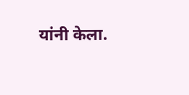यांनी केला.